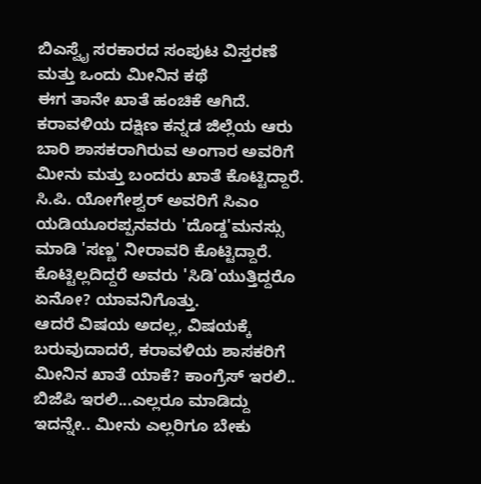ಬಿಎಸ್ವೈ ಸರಕಾರದ ಸಂಪುಟ ವಿಸ್ತರಣೆ ಮತ್ತು ಒಂದು ಮೀನಿನ ಕಥೆ
ಈಗ ತಾನೇ ಖಾತೆ ಹಂಚಿಕೆ ಆಗಿದೆ. ಕರಾವಳಿಯ ದಕ್ಷಿಣ ಕನ್ನಡ ಜಿಲ್ಲೆಯ ಆರು ಬಾರಿ ಶಾಸಕರಾಗಿರುವ ಅಂಗಾರ ಅವರಿಗೆ ಮೀನು ಮತ್ತು ಬಂದರು ಖಾತೆ ಕೊಟ್ಟಿದ್ದಾರೆ.
ಸಿ.ಪಿ. ಯೋಗೇಶ್ವರ್ ಅವರಿಗೆ ಸಿಎಂ ಯಡಿಯೂರಪ್ಪನವರು 'ದೊಡ್ಡ'ಮನಸ್ಸು ಮಾಡಿ 'ಸಣ್ಣ' ನೀರಾವರಿ ಕೊಟ್ಟಿದ್ದಾರೆ. ಕೊಟ್ಟಿಲ್ಲದಿದ್ದರೆ ಅವರು 'ಸಿಡಿ'ಯುತ್ತಿದ್ದರೊ ಏನೋ? ಯಾವನಿಗೊತ್ತು.
ಆದರೆ ವಿಷಯ ಅದಲ್ಲ, ವಿಷಯಕ್ಕೆ ಬರುವುದಾದರೆ, ಕರಾವಳಿಯ ಶಾಸಕರಿಗೆ ಮೀನಿನ ಖಾತೆ ಯಾಕೆ? ಕಾಂಗ್ರೆಸ್ ಇರಲಿ.. ಬಿಜೆಪಿ ಇರಲಿ...ಎಲ್ಲರೂ ಮಾಡಿದ್ದು ಇದನ್ನೇ.. ಮೀನು ಎಲ್ಲರಿಗೂ ಬೇಕು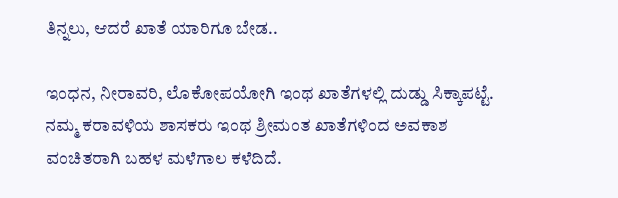ತಿನ್ನಲು, ಆದರೆ ಖಾತೆ ಯಾರಿಗೂ ಬೇಡ..

ಇಂಧನ, ನೀರಾವರಿ, ಲೊಕೋಪಯೋಗಿ ಇಂಥ ಖಾತೆಗಳಲ್ಲಿ ದುಡ್ಡು ಸಿಕ್ಕಾಪಟ್ಟೆ. ನಮ್ಮ ಕರಾವಳಿಯ ಶಾಸಕರು ಇಂಥ ಶ್ರೀಮಂತ ಖಾತೆಗಳಿಂದ ಅವಕಾಶ ವಂಚಿತರಾಗಿ ಬಹಳ ಮಳೆಗಾಲ ಕಳೆದಿದೆ.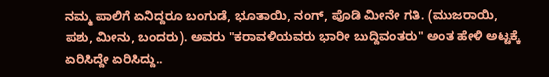ನಮ್ಮ ಪಾಲಿಗೆ ಏನಿದ್ದರೂ ಬಂಗುಡೆ, ಭೂತಾಯಿ, ನಂಗ್, ಪೊಡಿ ಮೀನೇ ಗತಿ. (ಮುಜರಾಯಿ, ಪಶು, ಮೀನು, ಬಂದರು). ಅವರು "ಕರಾವಳಿಯವರು ಭಾರೀ ಬುದ್ದಿವಂತರು" ಅಂತ ಹೇಳಿ ಅಟ್ಟಕ್ಕೆ ಏರಿಸಿದ್ದೇ ಏರಿಸಿದ್ದು..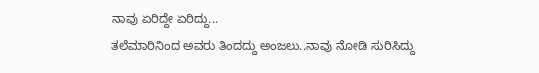ನಾವು ಏರಿದ್ದೇ ಏರಿದ್ದು...
ತಲೆಮಾರಿನಿಂದ ಅವರು ತಿಂದದ್ದು ಅಂಜಲು..ನಾವು ನೋಡಿ ಸುರಿಸಿದ್ದು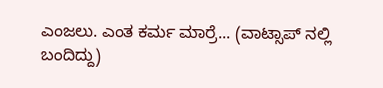ಎಂಜಲು. ಎಂತ ಕರ್ಮ ಮಾರ್ರೆ... (ವಾಟ್ಸಾಪ್ ನಲ್ಲಿ ಬಂದಿದ್ದು)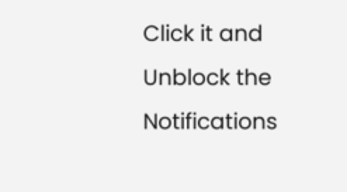Click it and Unblock the Notifications